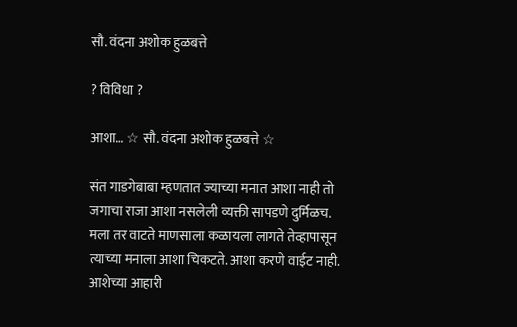सौ. वंदना अशोक हुळबत्ते

? विविधा ?

आशा… ☆ सौ. वंदना अशोक हुळबत्ते ☆

संत गाडगेबाबा म्हणतात ज्याच्या मनात आशा नाही तो जगाचा राजा आशा नसलेली व्यक्ती सापडणे दुर्मिळच. मला तर वाटते माणसाला कळायला लागते तेव्हापासून त्याच्या मनाला आशा चिकटते. आशा करणे वाईट नाही. आशेच्या आहारी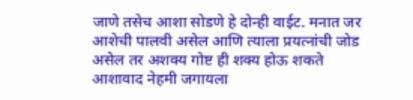जाणे तसेच आशा सोडणे हे दोन्ही वाईट. मनात जर आशेची पालवी असेल आणि त्याला प्रयत्नांची जोड  असेल तर अशक्य गोष्ट ही शक्य होऊ शकते आशावाद नेहमी जगायला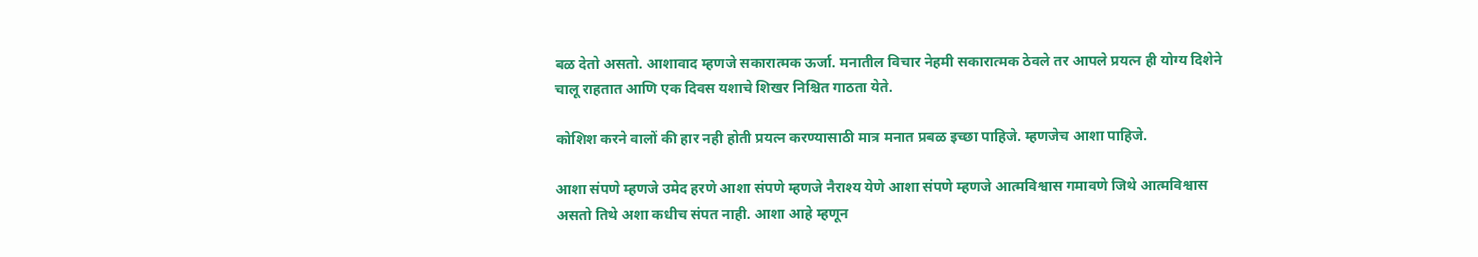बळ देतो असतो. आशावाद म्हणजे सकारात्मक ऊर्जा. मनातील विचार नेहमी सकारात्मक ठेवले तर आपले प्रयत्न ही योग्य दिशेने चालू राहतात आणि एक दिवस यशाचे शिखर निश्चित गाठता येते.

कोशिश करने वालों की हार नही होती प्रयत्न करण्यासाठी मात्र मनात प्रबळ इच्छा पाहिजे. म्हणजेच आशा पाहिजे.

आशा संपणे म्हणजे उमेद हरणे आशा संपणे म्हणजे नैराश्य येणे आशा संपणे म्हणजे आत्मविश्वास गमावणे जिथे आत्मविश्वास असतो तिथे अशा कधीच संपत नाही. आशा आहे म्हणून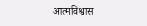आत्मविश्वास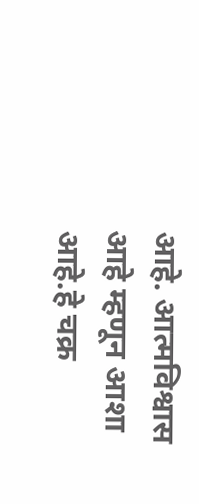आहे. आत्मविश्वास आहे म्हणून आशा आहे.हे चक्र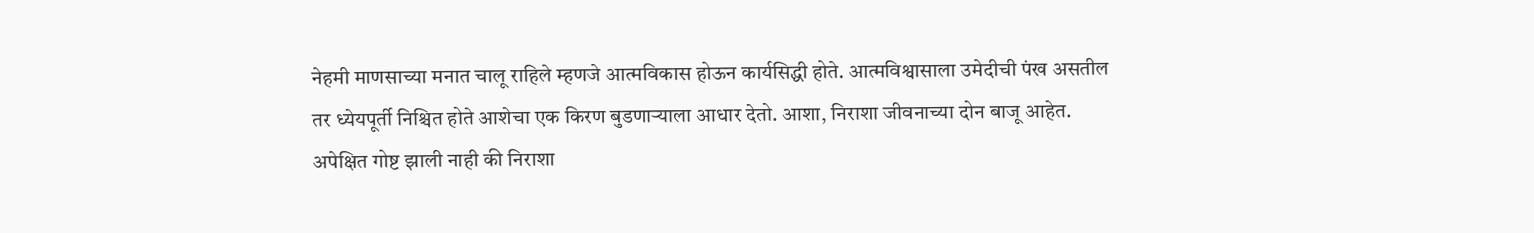नेहमी माणसाच्या मनात चालू राहिले म्हणजे आत्मविकास होऊन कार्यसिद्धी होते. आत्मविश्वासाला उमेदीची पंख असतील तर ध्येयपूर्ती निश्चित होते आशेचा एक किरण बुडणाऱ्याला आधार देतो. आशा, निराशा जीवनाच्या दोन बाजू आहेत. अपेक्षित गोष्ट झाली नाही की निराशा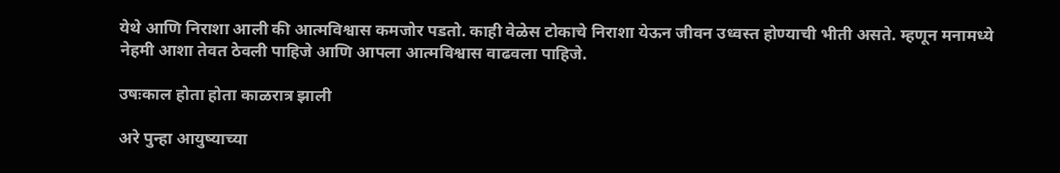येथे आणि निराशा आली की आत्मविश्वास कमजोर पडतो. काही वेळेस टोकाचे निराशा येऊन जीवन उध्वस्त होण्याची भीती असते. म्हणून मनामध्ये नेहमी आशा तेवत ठेवली पाहिजे आणि आपला आत्मविश्वास वाढवला पाहिजे.

उषःकाल होता होता काळरात्र झाली

अरे पुन्हा आयुष्याच्या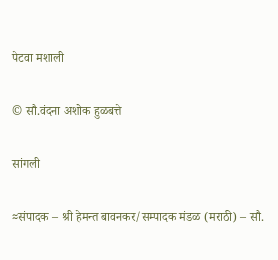पेटवा मशाली

© सौ.वंदना अशोक हुळबत्ते

सांगली

≈संपादक – श्री हेमन्त बावनकर/सम्पादक मंडळ (मराठी) – सौ.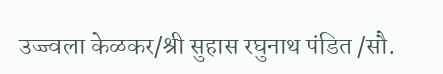उज्ज्वला केळकर/श्री सुहास रघुनाथ पंडित /सौ.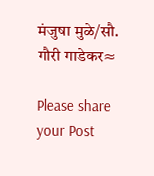मंजुषा मुळे/सौ. गौरी गाडेकर≈

Please share your Post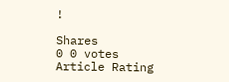!

Shares
0 0 votes
Article Rating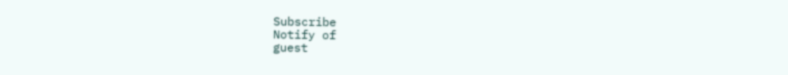Subscribe
Notify of
guest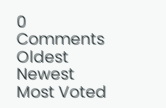0 Comments
Oldest
Newest Most Voted